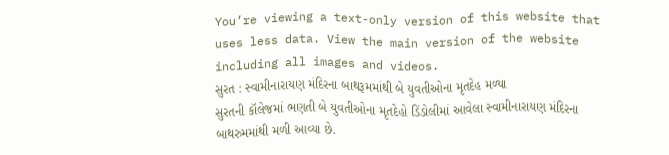You’re viewing a text-only version of this website that uses less data. View the main version of the website including all images and videos.
સુરત : સ્વામીનારાયણ મંદિરના બાથરૂમમાંથી બે યુવતીઓના મૃતદેહ મળ્યા
સુરતની કૉલેજમાં ભણતી બે યુવતીઓના મૃતદેહો ડિંડોલીમાં આવેલા સ્વામીનારાયણ મંદિરના બાથરુમમાંથી મળી આવ્યા છે.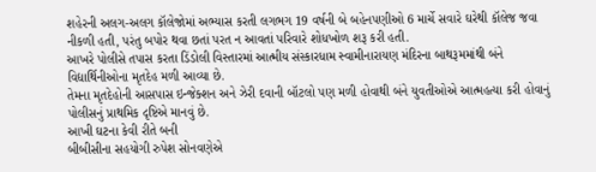શહેરની અલગ-અલગ કૉલેજોમાં અભ્યાસ કરતી લગભગ 19 વર્ષની બે બહેનપણીઓ 6 માર્ચે સવારે ઘરેથી કૉલેજ જવા નીકળી હતી, પરંતુ બપોર થવા છતાં પરત ન આવતાં પરિવારે શોધખોળ શરૂ કરી હતી.
આખરે પોલીસે તપાસ કરતા ડિંડોલી વિસ્તારમાં આત્મીય સંસ્કારધામ સ્વામીનારાયણ મંદિરના બાથરૂમમાંથી બંને વિદ્યાર્થિનીઓના મૃતદેહ મળી આવ્યા છે.
તેમના મૃતદેહોની આસપાસ ઇન્જેક્શન અને ઝેરી દવાની બૉટલો પણ મળી હોવાથી બંને યુવતીઓએ આત્મહત્યા કરી હોવાનું પોલીસનું પ્રાથમિક દૃષ્ટિએ માનવું છે.
આખી ઘટના કેવી રીતે બની
બીબીસીના સહયોગી રુપેશ સોનવણેએ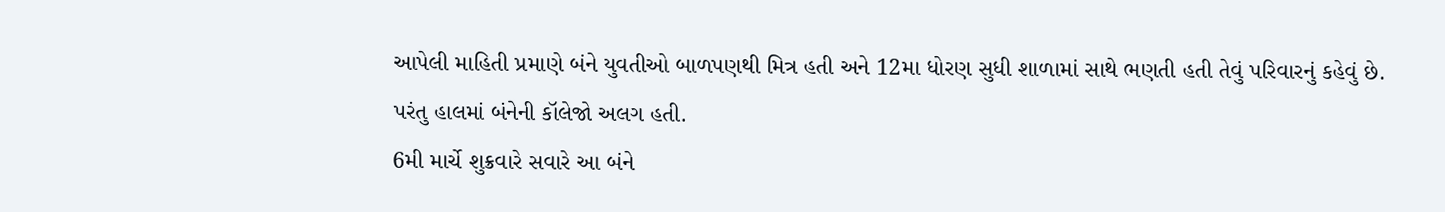આપેલી માહિતી પ્રમાણે બંને યુવતીઓ બાળપણથી મિત્ર હતી અને 12મા ધોરણ સુધી શાળામાં સાથે ભણતી હતી તેવું પરિવારનું કહેવું છે. પરંતુ હાલમાં બંનેની કૉલેજો અલગ હતી.
6મી માર્ચે શુક્રવારે સવારે આ બંને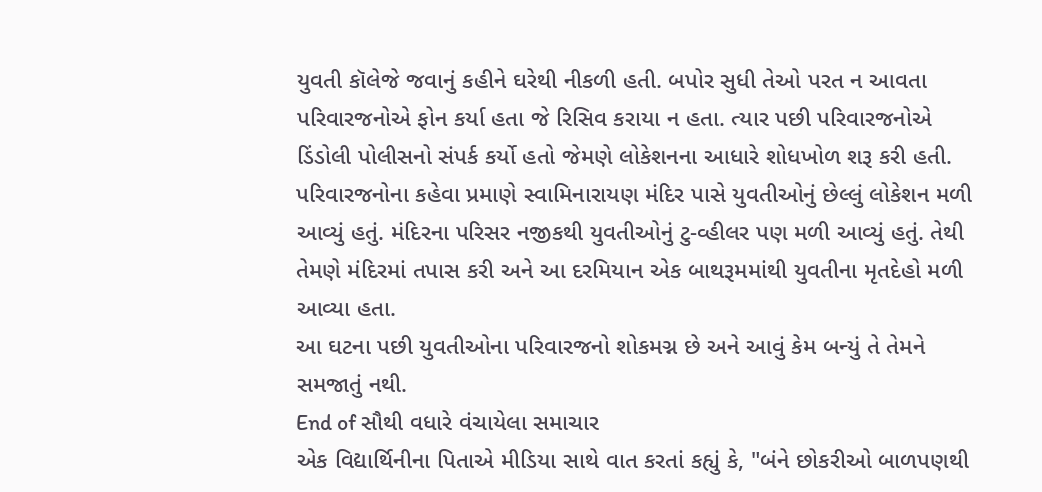યુવતી કૉલેજે જવાનું કહીને ઘરેથી નીકળી હતી. બપોર સુધી તેઓ પરત ન આવતા પરિવારજનોએ ફોન કર્યા હતા જે રિસિવ કરાયા ન હતા. ત્યાર પછી પરિવારજનોએ ડિંડોલી પોલીસનો સંપર્ક કર્યો હતો જેમણે લોકેશનના આધારે શોધખોળ શરૂ કરી હતી.
પરિવારજનોના કહેવા પ્રમાણે સ્વામિનારાયણ મંદિર પાસે યુવતીઓનું છેલ્લું લોકેશન મળી આવ્યું હતું. મંદિરના પરિસર નજીકથી યુવતીઓનું ટુ-વ્હીલર પણ મળી આવ્યું હતું. તેથી તેમણે મંદિરમાં તપાસ કરી અને આ દરમિયાન એક બાથરૂમમાંથી યુવતીના મૃતદેહો મળી આવ્યા હતા.
આ ઘટના પછી યુવતીઓના પરિવારજનો શોકમગ્ન છે અને આવું કેમ બન્યું તે તેમને સમજાતું નથી.
End of સૌથી વધારે વંચાયેલા સમાચાર
એક વિદ્યાર્થિનીના પિતાએ મીડિયા સાથે વાત કરતાં કહ્યું કે, "બંને છોકરીઓ બાળપણથી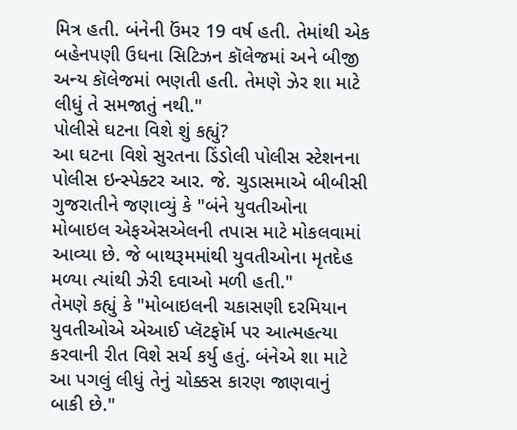મિત્ર હતી. બંનેની ઉંમર 19 વર્ષ હતી. તેમાંથી એક બહેનપણી ઉધના સિટિઝન કૉલેજમાં અને બીજી અન્ય કૉલેજમાં ભણતી હતી. તેમણે ઝેર શા માટે લીધું તે સમજાતું નથી."
પોલીસે ઘટના વિશે શું કહ્યું?
આ ઘટના વિશે સુરતના ડિંડોલી પોલીસ સ્ટેશનના પોલીસ ઇન્સ્પેક્ટર આર. જે. ચુડાસમાએ બીબીસી ગુજરાતીને જણાવ્યું કે "બંને યુવતીઓના મોબાઇલ એફએસએલની તપાસ માટે મોકલવામાં આવ્યા છે. જે બાથરૂમમાંથી યુવતીઓના મૃતદેહ મળ્યા ત્યાંથી ઝેરી દવાઓ મળી હતી."
તેમણે કહ્યું કે "મોબાઇલની ચકાસણી દરમિયાન યુવતીઓએ એઆઈ પ્લૅટફૉર્મ પર આત્મહત્યા કરવાની રીત વિશે સર્ચ કર્યુ હતું. બંનેએ શા માટે આ પગલું લીધું તેનું ચોક્કસ કારણ જાણવાનું બાકી છે."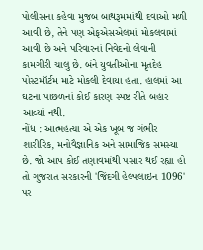પોલીસના કહેવા મુજબ બાથરૂમમાંથી દવાઓ મળી આવી છે, તેને પણ એફએસએલમાં મોકલવામાં આવી છે અને પરિવારનાં નિવેદનો લેવાની કામગીરી ચાલુ છે. બંને યુવતીઓના મૃતદેહ પોસ્ટમૉર્ટમ માટે મોકલી દેવાયા હતા. હાલમાં આ ઘટના પાછળનાં કોઈ કારણ સ્પષ્ટ રીતે બહાર આવ્યાં નથી.
નોંધ : આત્મહત્યા એ એક ખૂબ જ ગંભીર શારીરિક, મનોવૈજ્ઞાનિક અને સામાજિક સમસ્યા છે. જો આપ કોઈ તણાવમાંથી પસાર થઈ રહ્યા હો તો ગુજરાત સરકારની 'જિંદગી હેલ્પલાઇન 1096' પર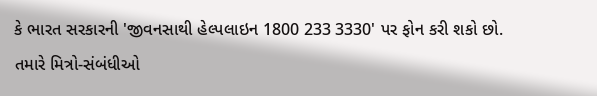કે ભારત સરકારની 'જીવનસાથી હેલ્પલાઇન 1800 233 3330' પર ફોન કરી શકો છો. તમારે મિત્રો-સંબંધીઓ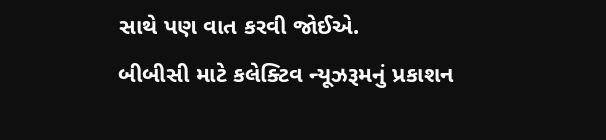સાથે પણ વાત કરવી જોઈએ.
બીબીસી માટે કલેક્ટિવ ન્યૂઝરૂમનું પ્રકાશન